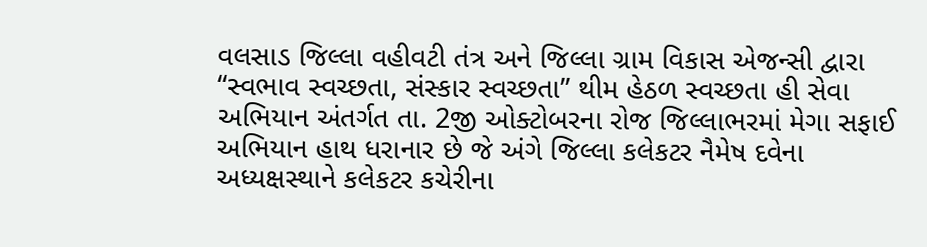વલસાડ જિલ્લા વહીવટી તંત્ર અને જિલ્લા ગ્રામ વિકાસ એજન્સી દ્વારા ‘‘સ્વભાવ સ્વચ્છતા, સંસ્કાર સ્વચ્છતા’’ થીમ હેઠળ સ્વચ્છતા હી સેવા અભિયાન અંતર્ગત તા. 2જી ઓક્ટોબરના રોજ જિલ્લાભરમાં મેગા સફાઈ અભિયાન હાથ ધરાનાર છે જે અંગે જિલ્લા કલેકટર નૈમેષ દવેના અધ્યક્ષસ્થાને કલેકટર કચેરીના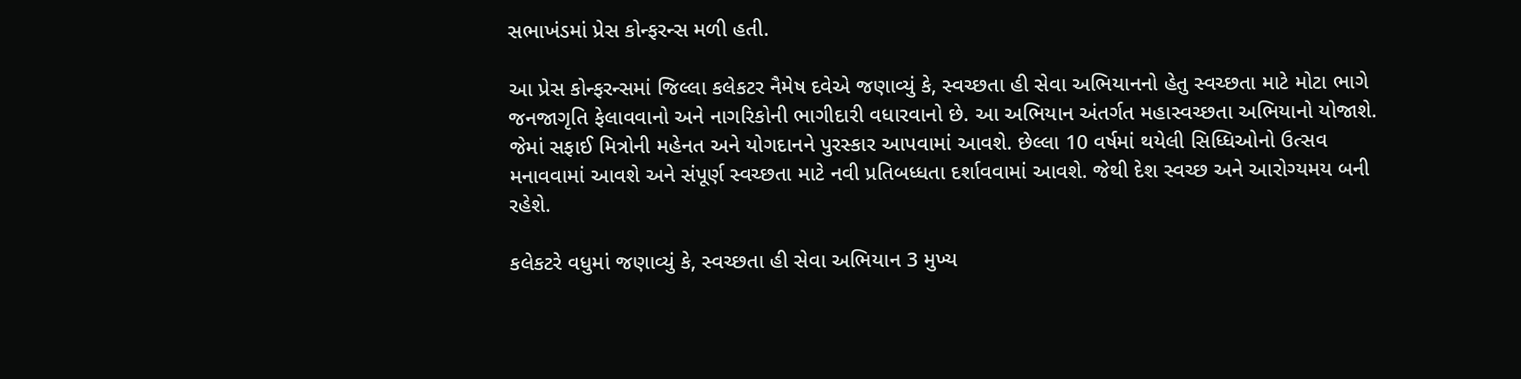સભાખંડમાં પ્રેસ કોન્ફરન્સ મળી હતી.

આ પ્રેસ કોન્ફરન્સમાં જિલ્લા કલેકટર નૈમેષ દવેએ જણાવ્યું કે, સ્વચ્છતા હી સેવા અભિયાનનો હેતુ સ્વચ્છતા માટે મોટા ભાગે જનજાગૃતિ ફેલાવવાનો અને નાગરિકોની ભાગીદારી વધારવાનો છે. આ અભિયાન અંતર્ગત મહાસ્વચ્છતા અભિયાનો યોજાશે. જેમાં સફાઈ મિત્રોની મહેનત અને યોગદાનને પુરસ્કાર આપવામાં આવશે. છેલ્લા 10 વર્ષમાં થયેલી સિધ્ધિઓનો ઉત્સવ મનાવવામાં આવશે અને સંપૂર્ણ સ્વચ્છતા માટે નવી પ્રતિબધ્ધતા દર્શાવવામાં આવશે. જેથી દેશ સ્વચ્છ અને આરોગ્યમય બની રહેશે.

કલેકટરે વધુમાં જણાવ્યું કે, સ્વચ્છતા હી સેવા અભિયાન 3 મુખ્ય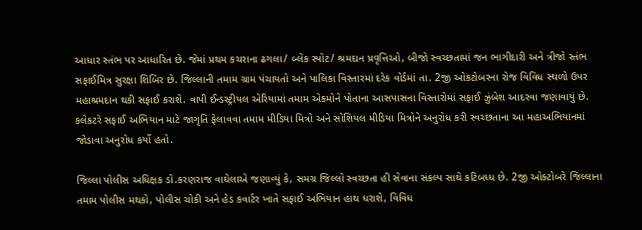આધાર સ્તંભ પર આધારિત છે. જેમાં પ્રથમ કચરાના ઢગલા/ બ્લેક સ્પોટ/ શ્રમદાન પ્રવૃત્તિઓ, બીજો સ્વચ્છતામાં જન ભાગીદારી અને ત્રીજો સ્તંભ સફાઈમિત્ર સુરક્ષા શિબિર છે. જિલ્લાની તમામ ગ્રામ પંચાયતો અને પાલિકા વિસ્તારમાં દરેક વોર્ડમાં તા. 2જી ઓકટોબરના રોજ વિવિધ સ્થળો ઉપર મહાશ્રમદાન થકી સફાઈ કરાશે. વાપી ઈન્ડસ્ટ્રીયલ એરિયામાં તમામ એકમોને પોતાના આસપાસના વિસ્તારોમાં સફાઈ ઝુંબેશ આદરવા જણાવાયું છે. કલેકટરે સફાઈ અભિયાન માટે જાગૃતિ ફેલાવવા તમામ મીડિયા મિત્રો અને સોશિયલ મીડિયા મિત્રોને અનુરોધ કરી સ્વચ્છતાના આ મહાઅભિયાનમાં જોડાવા અનુરોધ કર્યો હતો.

જિલ્લા પોલીસ અધિક્ષક ડો.કરણરાજ વાઘેલાએ જણાવ્યું કે, સમગ્ર જિલ્લો સ્વચ્છતા હી સેવાના સંકલ્પ સાથે કટિબધ્ધ છે. 2જી ઓક્ટોબરે જિલ્લાના તમામ પોલીસ મથકો, પોલીસ ચોકી અને હેડ કવાર્ટર ખાતે સફાઈ અભિયાન હાથ ધરાશે, વિવિધ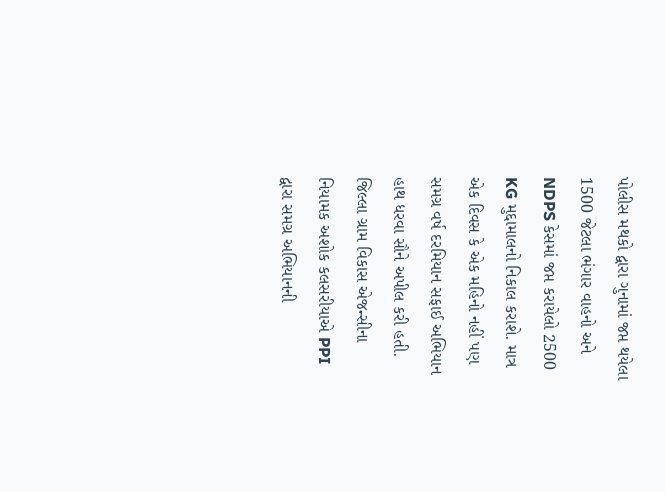પોલીસ મથકો દ્વારા ગુનામાં જપ્ત થયેલા 1500 જેટલા ભંગાર વાહનો અને NDPS કેસમાં જપ્ત કરાયેલો 2500 KG મુદ્દામાલનો નિકાલ કરાશે. માત્ર એક દિવસ કે એક મહિનો નહીં પણ સમગ્ર વર્ષ દરમિયાન સફાઈ અભિયાન હાથ ધરવા સૌને અપીલ કરી હતી.
જિલ્લા ગ્રામ વિકાસ એજન્સીના નિયામક અશોક કલસરીયાએ PPI દ્વારા સમગ્ર અભિયાનની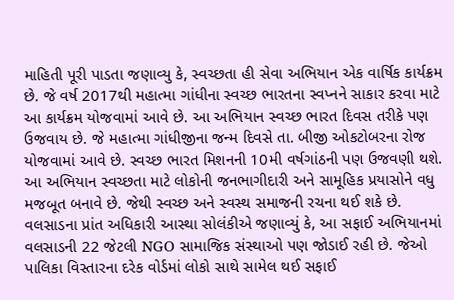માહિતી પૂરી પાડતા જણાવ્યુ કે, સ્વચ્છતા હી સેવા અભિયાન એક વાર્ષિક કાર્યક્રમ છે. જે વર્ષ 2017થી મહાત્મા ગાંધીના સ્વચ્છ ભારતના સ્વપ્નને સાકાર કરવા માટે આ કાર્યક્રમ યોજવામાં આવે છે. આ અભિયાન સ્વચ્છ ભારત દિવસ તરીકે પણ ઉજવાય છે. જે મહાત્મા ગાંધીજીના જન્મ દિવસે તા. બીજી ઓકટોબરના રોજ યોજવામાં આવે છે. સ્વચ્છ ભારત મિશનની 10મી વર્ષગાંઠની પણ ઉજવણી થશે.
આ અભિયાન સ્વચ્છતા માટે લોકોની જનભાગીદારી અને સામૂહિક પ્રયાસોને વધુ મજબૂત બનાવે છે. જેથી સ્વચ્છ અને સ્વસ્થ સમાજની રચના થઈ શકે છે. વલસાડના પ્રાંત અધિકારી આસ્થા સોલંકીએ જણાવ્યું કે, આ સફાઈ અભિયાનમાં વલસાડની 22 જેટલી NGO સામાજિક સંસ્થાઓ પણ જોડાઈ રહી છે. જેઓ પાલિકા વિસ્તારના દરેક વોર્ડમાં લોકો સાથે સામેલ થઈ સફાઈ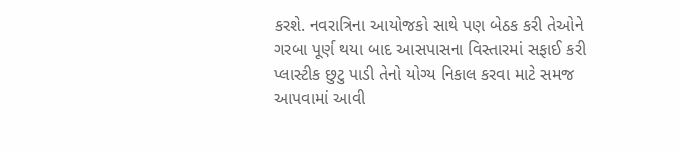કરશે. નવરાત્રિના આયોજકો સાથે પણ બેઠક કરી તેઓને ગરબા પૂર્ણ થયા બાદ આસપાસના વિસ્તારમાં સફાઈ કરી પ્લાસ્ટીક છુટુ પાડી તેનો યોગ્ય નિકાલ કરવા માટે સમજ આપવામાં આવી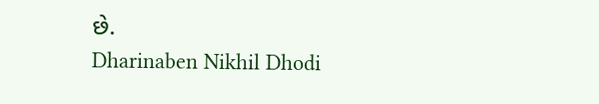છે.
Dharinaben Nikhil Dhodi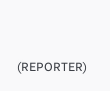(REPORTER)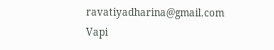ravatiyadharina@gmail.com
Vapi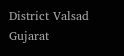District Valsad Gujarat